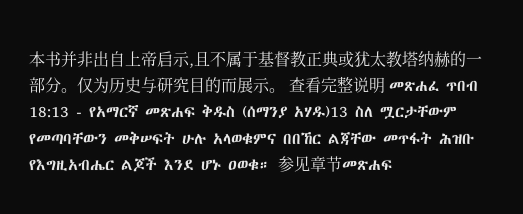本书并非出自上帝启示,且不属于基督教正典或犹太教塔纳赫的一部分。仅为历史与研究目的而展示。 查看完整说明 መጽሐፈ ጥበብ 18:13 - የአማርኛ መጽሐፍ ቅዱስ (ሰማንያ አሃዱ)13 ስለ ሟርታቸውም የመጣባቸውን መቅሠፍት ሁሉ አላወቁምና በበኸር ልጃቸው መጥፋት ሕዝቡ የእግዚአብሔር ልጆች እንደ ሆኑ ዐወቁ። 参见章节መጽሐፍ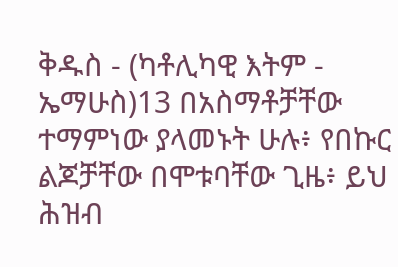ቅዱስ - (ካቶሊካዊ እትም - ኤማሁስ)13 በአስማቶቻቸው ተማምነው ያላመኑት ሁሉ፥ የበኩር ልጆቻቸው በሞቱባቸው ጊዜ፥ ይህ ሕዝብ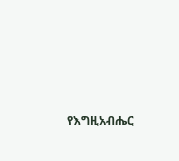የእግዚአብሔር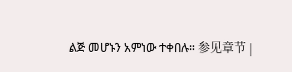ልጅ መሆኑን አምነው ተቀበሉ። 参见章节 |